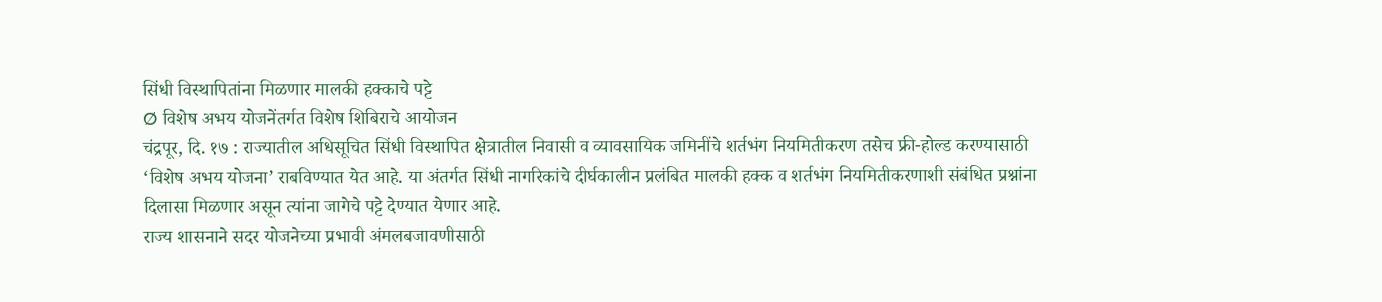सिंधी विस्थापितांना मिळणार मालकी हक्काचे पट्टे
Ø विशेष अभय योजनेंतर्गत विशेष शिबिराचे आयोजन
चंद्रपूर, दि. १७ : राज्यातील अधिसूचित सिंधी विस्थापित क्षेत्रातील निवासी व व्यावसायिक जमिनींचे शर्तभंग नियमितीकरण तसेच फ्री-होल्ड करण्यासाठी ‘विशेष अभय योजना’ राबविण्यात येत आहे. या अंतर्गत सिंधी नागरिकांचे दीर्घकालीन प्रलंबित मालकी हक्क व शर्तभंग नियमितीकरणाशी संबंधित प्रश्नांना दिलासा मिळणार असून त्यांना जागेचे पट्टे देण्यात येणार आहे.
राज्य शासनाने सदर योजनेच्या प्रभावी अंमलबजावणीसाठी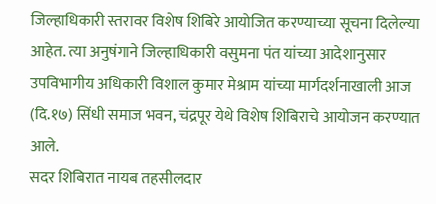जिल्हाधिकारी स्तरावर विशेष शिबिरे आयोजित करण्याच्या सूचना दिलेल्या आहेत. त्या अनुषंगाने जिल्हाधिकारी वसुमना पंत यांच्या आदेशानुसार उपविभागीय अधिकारी विशाल कुमार मेश्राम यांच्या मार्गदर्शनाखाली आज (दि.१७) सिंधी समाज भवन, चंद्रपूर येथे विशेष शिबिराचे आयोजन करण्यात आले.
सदर शिबिरात नायब तहसीलदार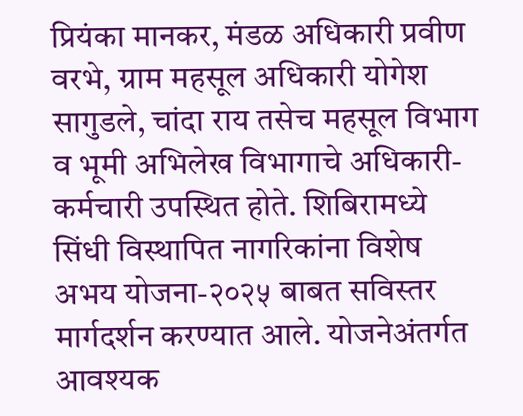प्रियंका मानकर, मंडळ अधिकारी प्रवीण वरभे, ग्राम महसूल अधिकारी योगेश सागुडले, चांदा राय तसेच महसूल विभाग व भूमी अभिलेख विभागाचे अधिकारी-कर्मचारी उपस्थित होते. शिबिरामध्ये सिंधी विस्थापित नागरिकांना विशेष अभय योजना-२०२५ बाबत सविस्तर मार्गदर्शन करण्यात आले. योजनेअंतर्गत आवश्यक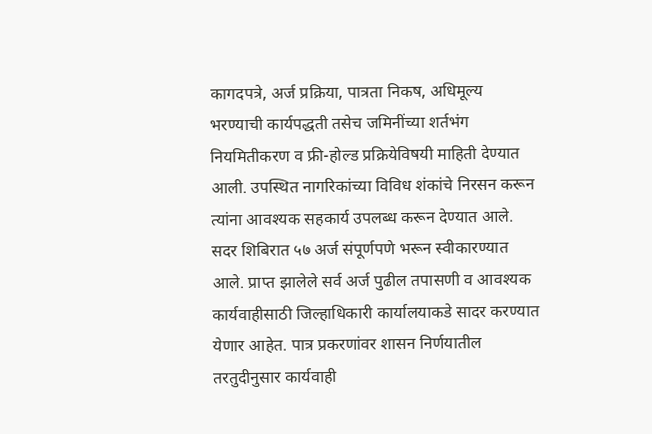कागदपत्रे, अर्ज प्रक्रिया, पात्रता निकष, अधिमूल्य भरण्याची कार्यपद्धती तसेच जमिनींच्या शर्तभंग नियमितीकरण व फ्री-होल्ड प्रक्रियेविषयी माहिती देण्यात आली. उपस्थित नागरिकांच्या विविध शंकांचे निरसन करून त्यांना आवश्यक सहकार्य उपलब्ध करून देण्यात आले.
सदर शिबिरात ५७ अर्ज संपूर्णपणे भरून स्वीकारण्यात आले. प्राप्त झालेले सर्व अर्ज पुढील तपासणी व आवश्यक कार्यवाहीसाठी जिल्हाधिकारी कार्यालयाकडे सादर करण्यात येणार आहेत. पात्र प्रकरणांवर शासन निर्णयातील तरतुदीनुसार कार्यवाही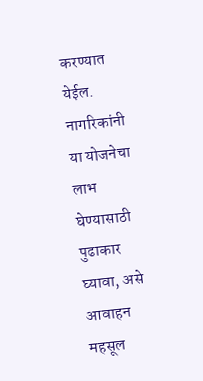करण्यात येईल. नागरिकांनी या योजनेचा लाभ घेण्यासाठी पुढाकार घ्यावा, असे आवाहन महसूल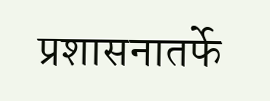प्रशासनातर्फे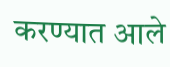करण्यात आले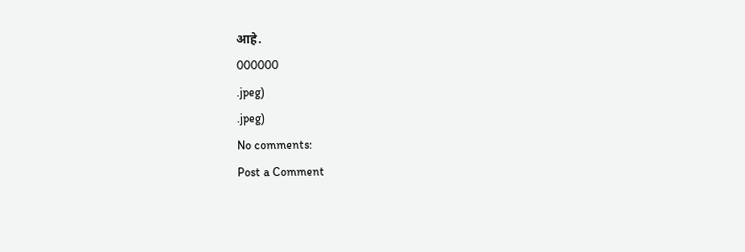आहे.
000000
.jpeg)
.jpeg)
No comments:
Post a Comment